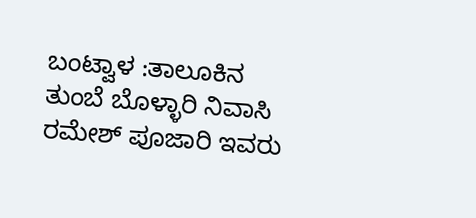ಬಂಟ್ವಾಳ :ತಾಲೂಕಿನ ತುಂಬೆ ಬೊಳ್ಳಾರಿ ನಿವಾಸಿ ರಮೇಶ್ ಪೂಜಾರಿ ಇವರು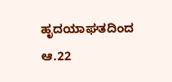ಹೃದಯಾಘತದಿಂದ ಆ.22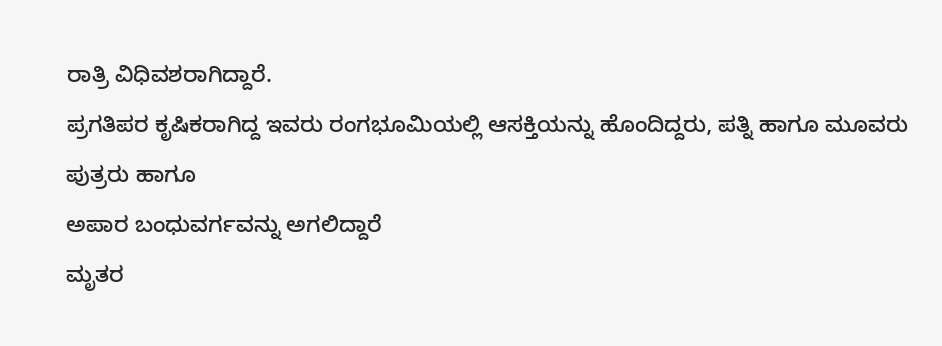ರಾತ್ರಿ ವಿಧಿವಶರಾಗಿದ್ದಾರೆ.
ಪ್ರಗತಿಪರ ಕೃಷಿಕರಾಗಿದ್ದ ಇವರು ರಂಗಭೂಮಿಯಲ್ಲಿ ಆಸಕ್ತಿಯನ್ನು ಹೊಂದಿದ್ದರು, ಪತ್ನಿ ಹಾಗೂ ಮೂವರು ಪುತ್ರರು ಹಾಗೂ
ಅಪಾರ ಬಂಧುವರ್ಗವನ್ನು ಅಗಲಿದ್ದಾರೆ
ಮೃತರ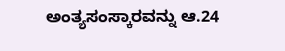ಅಂತ್ಯಸಂಸ್ಕಾರವನ್ನು ಆ.24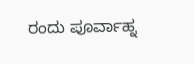ರಂದು ಪೂರ್ವಾಹ್ನ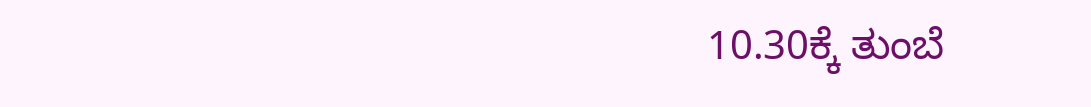10.30ಕ್ಕೆ ತುಂಬೆ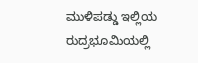ಮುಳಿಪಡ್ಡು ಇಲ್ಲಿಯ ರುದ್ರಭೂಮಿಯಲ್ಲಿ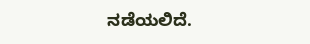ನಡೆಯಲಿದೆ.